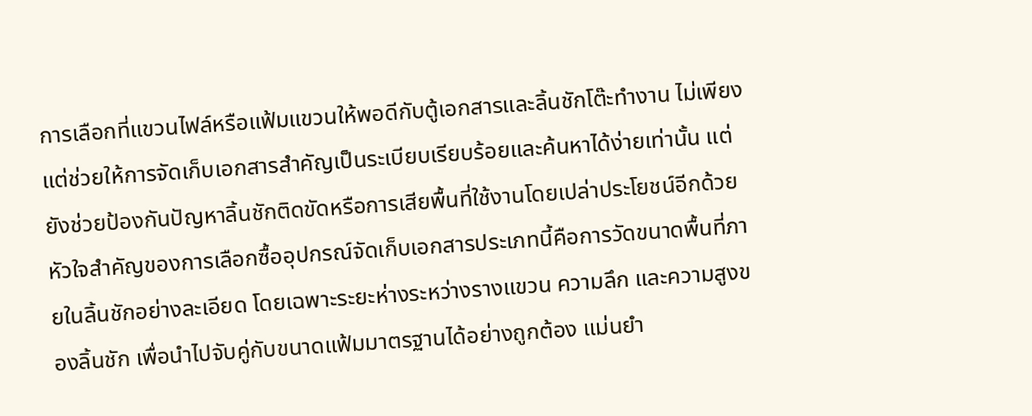การเลือกที่แขวนไฟล์หรือแฟ้มแขวนให้พอดีกับตู้เอกสารและลิ้นชักโต๊ะทำงาน ไม่เพียงแต่ช่วยให้การจัดเก็บเอกสารสำคัญเป็นระเบียบเรียบร้อยและค้นหาได้ง่ายเท่านั้น แต่ยังช่วยป้องกันปัญหาลิ้นชักติดขัดหรือการเสียพื้นที่ใช้งานโดยเปล่าประโยชน์อีกด้วย หัวใจสำคัญของการเลือกซื้ออุปกรณ์จัดเก็บเอกสารประเภทนี้คือการวัดขนาดพื้นที่ภายในลิ้นชักอย่างละเอียด โดยเฉพาะระยะห่างระหว่างรางแขวน ความลึก และความสูงของลิ้นชัก เพื่อนำไปจับคู่กับขนาดแฟ้มมาตรฐานได้อย่างถูกต้อง แม่นยำ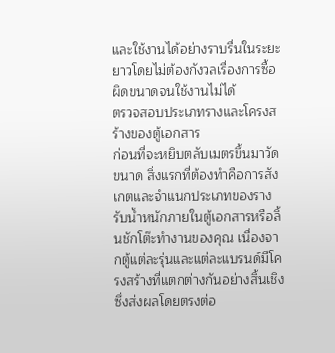และใช้งานได้อย่างราบรื่นในระยะยาวโดยไม่ต้องกังวลเรื่องการซื้อผิดขนาดจนใช้งานไม่ได้
ตรวจสอบประเภทรางและโครงสร้างของตู้เอกสาร
ก่อนที่จะหยิบตลับเมตรขึ้นมาวัดขนาด สิ่งแรกที่ต้องทำคือการสังเกตและจำแนกประเภทของรางรับน้ำหนักภายในตู้เอกสารหรือลิ้นชักโต๊ะทำงานของคุณ เนื่องจากตู้แต่ละรุ่นและแต่ละแบรนด์มีโครงสร้างที่แตกต่างกันอย่างสิ้นเชิง ซึ่งส่งผลโดยตรงต่อ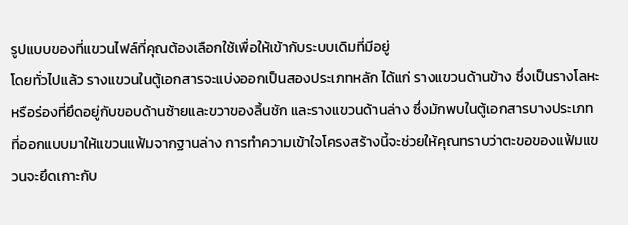รูปแบบของที่แขวนไฟล์ที่คุณต้องเลือกใช้เพื่อให้เข้ากับระบบเดิมที่มีอยู่
โดยทั่วไปแล้ว รางแขวนในตู้เอกสารจะแบ่งออกเป็นสองประเภทหลัก ได้แก่ รางแขวนด้านข้าง ซึ่งเป็นรางโลหะหรือร่องที่ยึดอยู่กับขอบด้านซ้ายและขวาของลิ้นชัก และรางแขวนด้านล่าง ซึ่งมักพบในตู้เอกสารบางประเภทที่ออกแบบมาให้แขวนแฟ้มจากฐานล่าง การทำความเข้าใจโครงสร้างนี้จะช่วยให้คุณทราบว่าตะขอของแฟ้มแขวนจะยึดเกาะกับ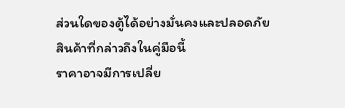ส่วนใดของตู้ได้อย่างมั่นคงและปลอดภัย
สินค้าที่กล่าวถึงในคู่มือนี้
ราคาอาจมีการเปลี่ย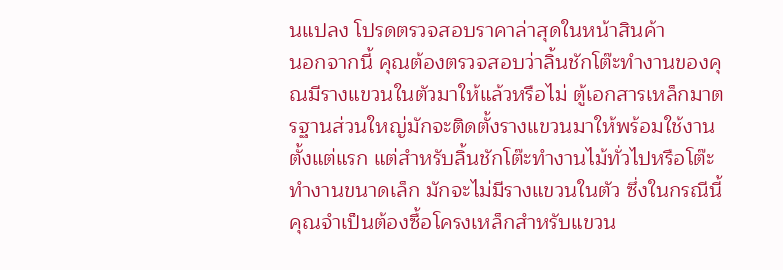นแปลง โปรดตรวจสอบราคาล่าสุดในหน้าสินค้า
นอกจากนี้ คุณต้องตรวจสอบว่าลิ้นชักโต๊ะทำงานของคุณมีรางแขวนในตัวมาให้แล้วหรือไม่ ตู้เอกสารเหล็กมาตรฐานส่วนใหญ่มักจะติดตั้งรางแขวนมาให้พร้อมใช้งานตั้งแต่แรก แต่สำหรับลิ้นชักโต๊ะทำงานไม้ทั่วไปหรือโต๊ะทำงานขนาดเล็ก มักจะไม่มีรางแขวนในตัว ซึ่งในกรณีนี้ คุณจำเป็นต้องซื้อโครงเหล็กสำหรับแขวน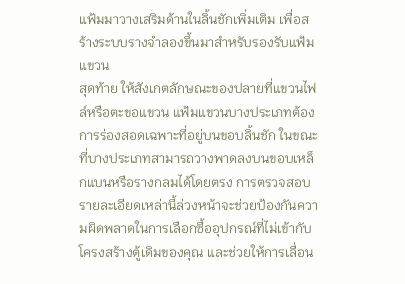แฟ้มมาวางเสริมด้านในลิ้นชักเพิ่มเติม เพื่อสร้างระบบรางจำลองขึ้นมาสำหรับรองรับแฟ้มแขวน
สุดท้าย ให้สังเกตลักษณะของปลายที่แขวนไฟล์หรือตะขอแขวน แฟ้มแขวนบางประเภทต้องการร่องสอดเฉพาะที่อยู่บนขอบลิ้นชัก ในขณะที่บางประเภทสามารถวางพาดลงบนขอบเหล็กแบนหรือรางกลมได้โดยตรง การตรวจสอบรายละเอียดเหล่านี้ล่วงหน้าจะช่วยป้องกันความผิดพลาดในการเลือกซื้ออุปกรณ์ที่ไม่เข้ากับโครงสร้างตู้เดิมของคุณ และช่วยให้การเลื่อน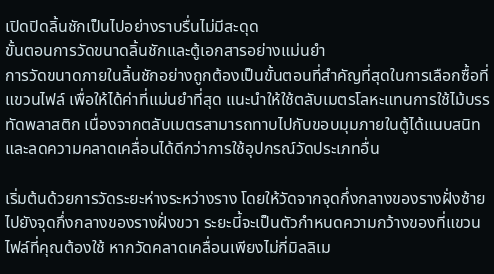เปิดปิดลิ้นชักเป็นไปอย่างราบรื่นไม่มีสะดุด
ขั้นตอนการวัดขนาดลิ้นชักและตู้เอกสารอย่างแม่นยำ
การวัดขนาดภายในลิ้นชักอย่างถูกต้องเป็นขั้นตอนที่สำคัญที่สุดในการเลือกซื้อที่แขวนไฟล์ เพื่อให้ได้ค่าที่แม่นยำที่สุด แนะนำให้ใช้ตลับเมตรโลหะแทนการใช้ไม้บรรทัดพลาสติก เนื่องจากตลับเมตรสามารถทาบไปกับขอบมุมภายในตู้ได้แนบสนิทและลดความคลาดเคลื่อนได้ดีกว่าการใช้อุปกรณ์วัดประเภทอื่น

เริ่มต้นด้วยการวัดระยะห่างระหว่างราง โดยให้วัดจากจุดกึ่งกลางของรางฝั่งซ้ายไปยังจุดกึ่งกลางของรางฝั่งขวา ระยะนี้จะเป็นตัวกำหนดความกว้างของที่แขวนไฟล์ที่คุณต้องใช้ หากวัดคลาดเคลื่อนเพียงไม่กี่มิลลิเม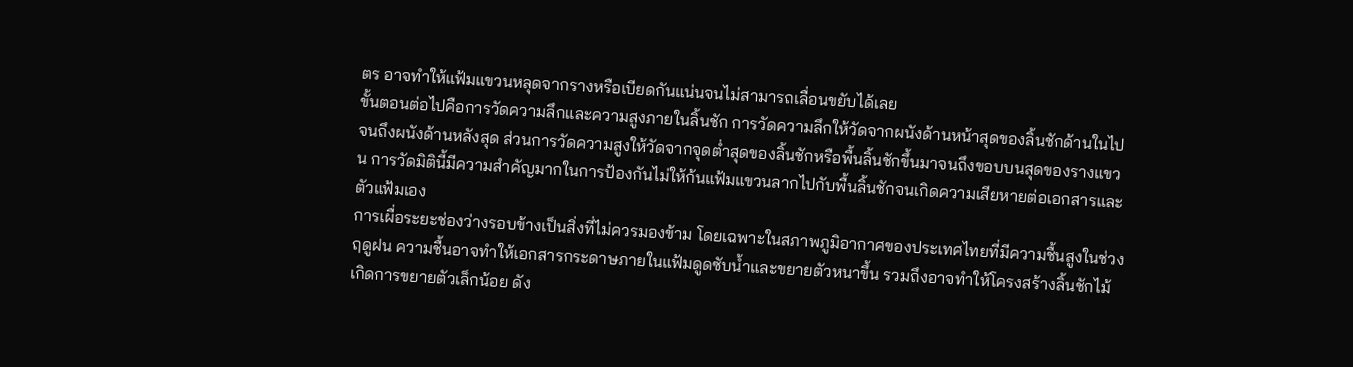ตร อาจทำให้แฟ้มแขวนหลุดจากรางหรือเบียดกันแน่นจนไม่สามารถเลื่อนขยับได้เลย
ขั้นตอนต่อไปคือการวัดความลึกและความสูงภายในลิ้นชัก การวัดความลึกให้วัดจากผนังด้านหน้าสุดของลิ้นชักด้านในไปจนถึงผนังด้านหลังสุด ส่วนการวัดความสูงให้วัดจากจุดต่ำสุดของลิ้นชักหรือพื้นลิ้นชักขึ้นมาจนถึงขอบบนสุดของรางแขวน การวัดมิตินี้มีความสำคัญมากในการป้องกันไม่ให้ก้นแฟ้มแขวนลากไปกับพื้นลิ้นชักจนเกิดความเสียหายต่อเอกสารและตัวแฟ้มเอง
การเผื่อระยะช่องว่างรอบข้างเป็นสิ่งที่ไม่ควรมองข้าม โดยเฉพาะในสภาพภูมิอากาศของประเทศไทยที่มีความชื้นสูงในช่วงฤดูฝน ความชื้นอาจทำให้เอกสารกระดาษภายในแฟ้มดูดซับน้ำและขยายตัวหนาขึ้น รวมถึงอาจทำให้โครงสร้างลิ้นชักไม้เกิดการขยายตัวเล็กน้อย ดัง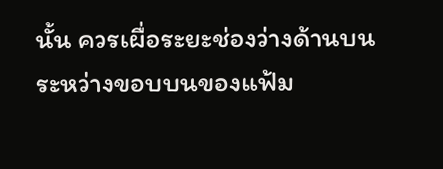นั้น ควรเผื่อระยะช่องว่างด้านบนระหว่างขอบบนของแฟ้ม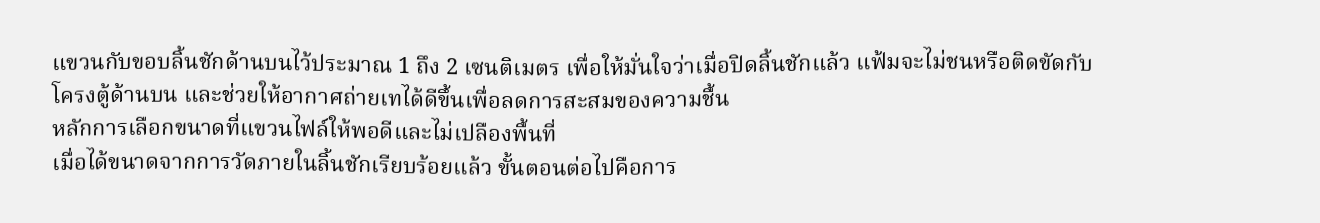แขวนกับขอบลิ้นชักด้านบนไว้ประมาณ 1 ถึง 2 เซนติเมตร เพื่อให้มั่นใจว่าเมื่อปิดลิ้นชักแล้ว แฟ้มจะไม่ชนหรือติดขัดกับโครงตู้ด้านบน และช่วยให้อากาศถ่ายเทได้ดีขึ้นเพื่อลดการสะสมของความชื้น
หลักการเลือกขนาดที่แขวนไฟล์ให้พอดีและไม่เปลืองพื้นที่
เมื่อได้ขนาดจากการวัดภายในลิ้นชักเรียบร้อยแล้ว ขั้นตอนต่อไปคือการ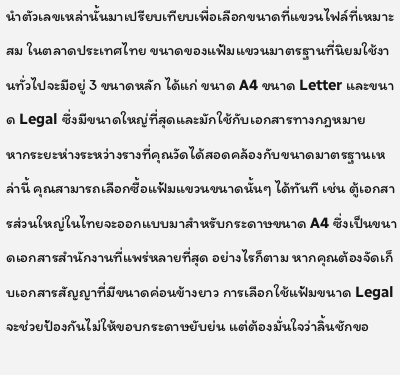นำตัวเลขเหล่านั้นมาเปรียบเทียบเพื่อเลือกขนาดที่แขวนไฟล์ที่เหมาะสม ในตลาดประเทศไทย ขนาดของแฟ้มแขวนมาตรฐานที่นิยมใช้งานทั่วไปจะมีอยู่ 3 ขนาดหลัก ได้แก่ ขนาด A4 ขนาด Letter และขนาด Legal ซึ่งมีขนาดใหญ่ที่สุดและมักใช้กับเอกสารทางกฎหมาย
หากระยะห่างระหว่างรางที่คุณวัดได้สอดคล้องกับขนาดมาตรฐานเหล่านี้ คุณสามารถเลือกซื้อแฟ้มแขวนขนาดนั้นๆ ได้ทันที เช่น ตู้เอกสารส่วนใหญ่ในไทยจะออกแบบมาสำหรับกระดาษขนาด A4 ซึ่งเป็นขนาดเอกสารสำนักงานที่แพร่หลายที่สุด อย่างไรก็ตาม หากคุณต้องจัดเก็บเอกสารสัญญาที่มีขนาดค่อนข้างยาว การเลือกใช้แฟ้มขนาด Legal จะช่วยป้องกันไม่ให้ขอบกระดาษยับย่น แต่ต้องมั่นใจว่าลิ้นชักขอ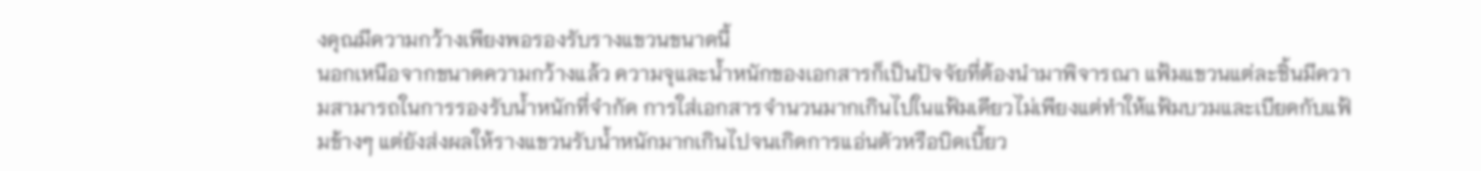งคุณมีความกว้างเพียงพอรองรับรางแขวนขนาดนี้
นอกเหนือจากขนาดความกว้างแล้ว ความจุและน้ำหนักของเอกสารก็เป็นปัจจัยที่ต้องนำมาพิจารณา แฟ้มแขวนแต่ละชิ้นมีความสามารถในการรองรับน้ำหนักที่จำกัด การใส่เอกสารจำนวนมากเกินไปในแฟ้มเดียวไม่เพียงแต่ทำให้แฟ้มบวมและเบียดกับแฟ้มข้างๆ แต่ยังส่งผลให้รางแขวนรับน้ำหนักมากเกินไปจนเกิดการแอ่นตัวหรือบิดเบี้ยว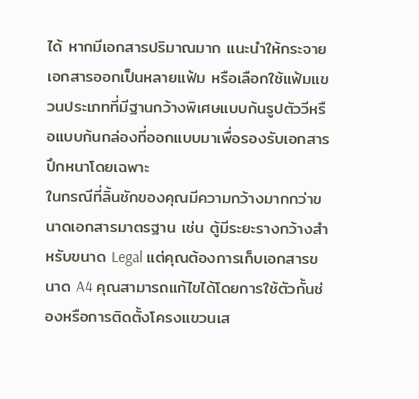ได้ หากมีเอกสารปริมาณมาก แนะนำให้กระจายเอกสารออกเป็นหลายแฟ้ม หรือเลือกใช้แฟ้มแขวนประเภทที่มีฐานกว้างพิเศษแบบก้นรูปตัววีหรือแบบก้นกล่องที่ออกแบบมาเพื่อรองรับเอกสารปึกหนาโดยเฉพาะ
ในกรณีที่ลิ้นชักของคุณมีความกว้างมากกว่าขนาดเอกสารมาตรฐาน เช่น ตู้มีระยะรางกว้างสำหรับขนาด Legal แต่คุณต้องการเก็บเอกสารขนาด A4 คุณสามารถแก้ไขได้โดยการใช้ตัวกั้นช่องหรือการติดตั้งโครงแขวนเส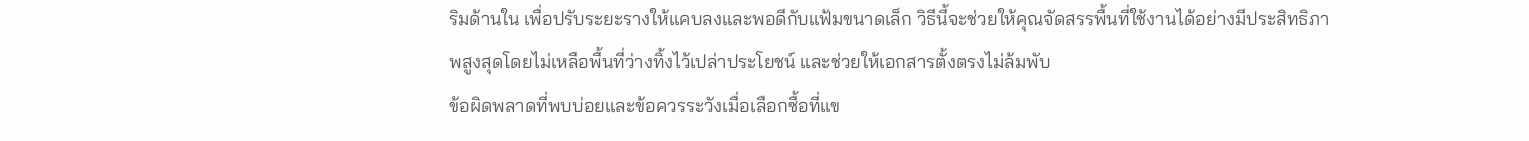ริมด้านใน เพื่อปรับระยะรางให้แคบลงและพอดีกับแฟ้มขนาดเล็ก วิธีนี้จะช่วยให้คุณจัดสรรพื้นที่ใช้งานได้อย่างมีประสิทธิภาพสูงสุดโดยไม่เหลือพื้นที่ว่างทิ้งไว้เปล่าประโยชน์ และช่วยให้เอกสารตั้งตรงไม่ล้มพับ
ข้อผิดพลาดที่พบบ่อยและข้อควรระวังเมื่อเลือกซื้อที่แข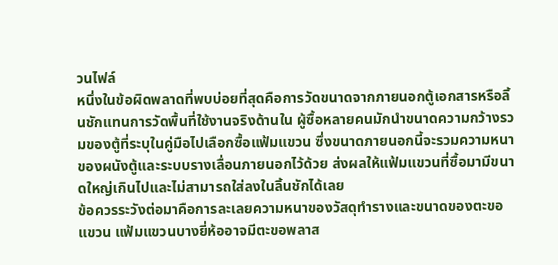วนไฟล์
หนึ่งในข้อผิดพลาดที่พบบ่อยที่สุดคือการวัดขนาดจากภายนอกตู้เอกสารหรือลิ้นชักแทนการวัดพื้นที่ใช้งานจริงด้านใน ผู้ซื้อหลายคนมักนำขนาดความกว้างรวมของตู้ที่ระบุในคู่มือไปเลือกซื้อแฟ้มแขวน ซึ่งขนาดภายนอกนี้จะรวมความหนาของผนังตู้และระบบรางเลื่อนภายนอกไว้ด้วย ส่งผลให้แฟ้มแขวนที่ซื้อมามีขนาดใหญ่เกินไปและไม่สามารถใส่ลงในลิ้นชักได้เลย
ข้อควรระวังต่อมาคือการละเลยความหนาของวัสดุทำรางและขนาดของตะขอแขวน แฟ้มแขวนบางยี่ห้ออาจมีตะขอพลาส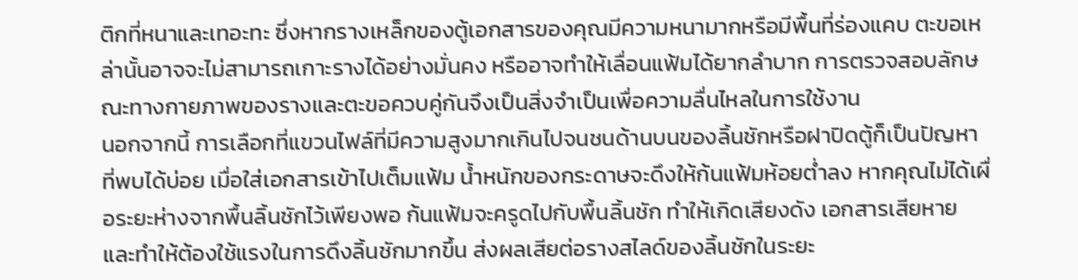ติกที่หนาและเทอะทะ ซึ่งหากรางเหล็กของตู้เอกสารของคุณมีความหนามากหรือมีพื้นที่ร่องแคบ ตะขอเหล่านั้นอาจจะไม่สามารถเกาะรางได้อย่างมั่นคง หรืออาจทำให้เลื่อนแฟ้มได้ยากลำบาก การตรวจสอบลักษณะทางกายภาพของรางและตะขอควบคู่กันจึงเป็นสิ่งจำเป็นเพื่อความลื่นไหลในการใช้งาน
นอกจากนี้ การเลือกที่แขวนไฟล์ที่มีความสูงมากเกินไปจนชนด้านบนของลิ้นชักหรือฝาปิดตู้ก็เป็นปัญหาที่พบได้บ่อย เมื่อใส่เอกสารเข้าไปเต็มแฟ้ม น้ำหนักของกระดาษจะดึงให้ก้นแฟ้มห้อยต่ำลง หากคุณไม่ได้เผื่อระยะห่างจากพื้นลิ้นชักไว้เพียงพอ ก้นแฟ้มจะครูดไปกับพื้นลิ้นชัก ทำให้เกิดเสียงดัง เอกสารเสียหาย และทำให้ต้องใช้แรงในการดึงลิ้นชักมากขึ้น ส่งผลเสียต่อรางสไลด์ของลิ้นชักในระยะ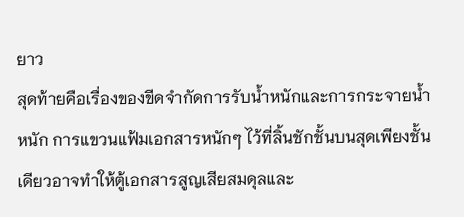ยาว
สุดท้ายคือเรื่องของขีดจำกัดการรับน้ำหนักและการกระจายน้ำหนัก การแขวนแฟ้มเอกสารหนักๆ ไว้ที่ลิ้นชักชั้นบนสุดเพียงชั้นเดียวอาจทำให้ตู้เอกสารสูญเสียสมดุลและ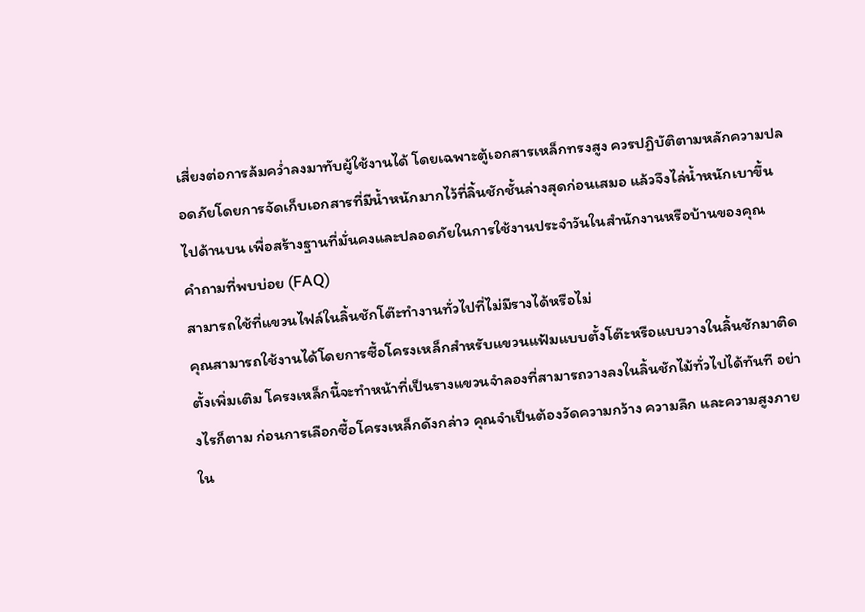เสี่ยงต่อการล้มคว่ำลงมาทับผู้ใช้งานได้ โดยเฉพาะตู้เอกสารเหล็กทรงสูง ควรปฏิบัติตามหลักความปลอดภัยโดยการจัดเก็บเอกสารที่มีน้ำหนักมากไว้ที่ลิ้นชักชั้นล่างสุดก่อนเสมอ แล้วจึงไล่น้ำหนักเบาขึ้นไปด้านบน เพื่อสร้างฐานที่มั่นคงและปลอดภัยในการใช้งานประจำวันในสำนักงานหรือบ้านของคุณ
คำถามที่พบบ่อย (FAQ)
สามารถใช้ที่แขวนไฟล์ในลิ้นชักโต๊ะทำงานทั่วไปที่ไม่มีรางได้หรือไม่
คุณสามารถใช้งานได้โดยการซื้อโครงเหล็กสำหรับแขวนแฟ้มแบบตั้งโต๊ะหรือแบบวางในลิ้นชักมาติดตั้งเพิ่มเติม โครงเหล็กนี้จะทำหน้าที่เป็นรางแขวนจำลองที่สามารถวางลงในลิ้นชักไม้ทั่วไปได้ทันที อย่างไรก็ตาม ก่อนการเลือกซื้อโครงเหล็กดังกล่าว คุณจำเป็นต้องวัดความกว้าง ความลึก และความสูงภายใน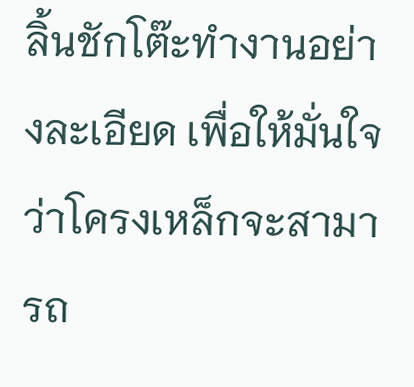ลิ้นชักโต๊ะทำงานอย่างละเอียด เพื่อให้มั่นใจว่าโครงเหล็กจะสามารถ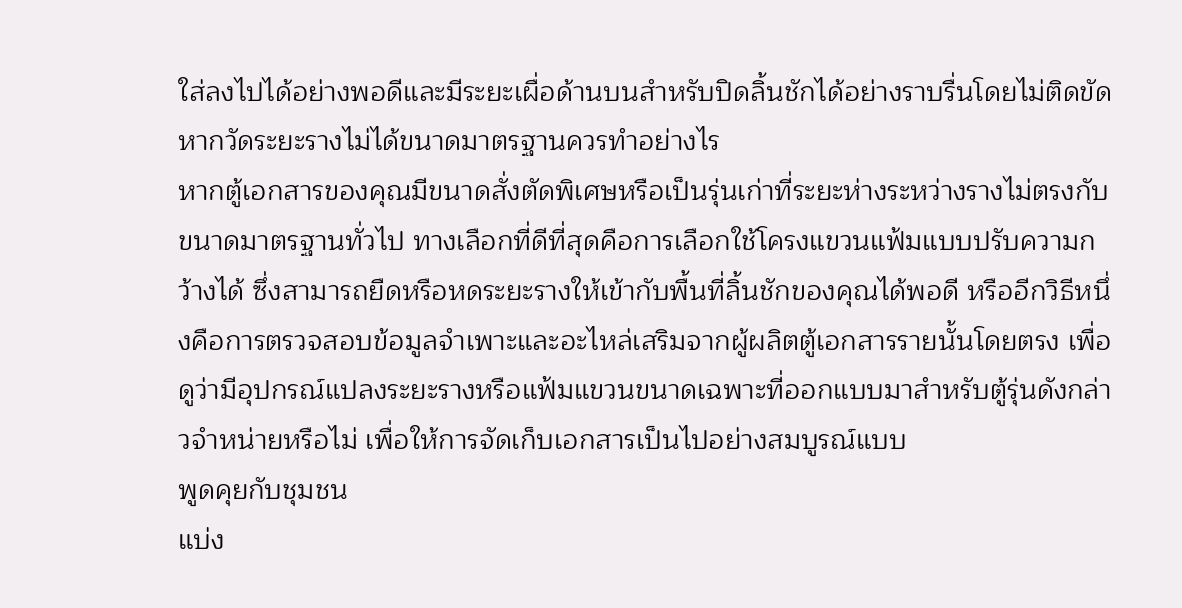ใส่ลงไปได้อย่างพอดีและมีระยะเผื่อด้านบนสำหรับปิดลิ้นชักได้อย่างราบรื่นโดยไม่ติดขัด
หากวัดระยะรางไม่ได้ขนาดมาตรฐานควรทำอย่างไร
หากตู้เอกสารของคุณมีขนาดสั่งตัดพิเศษหรือเป็นรุ่นเก่าที่ระยะห่างระหว่างรางไม่ตรงกับขนาดมาตรฐานทั่วไป ทางเลือกที่ดีที่สุดคือการเลือกใช้โครงแขวนแฟ้มแบบปรับความกว้างได้ ซึ่งสามารถยืดหรือหดระยะรางให้เข้ากับพื้นที่ลิ้นชักของคุณได้พอดี หรืออีกวิธีหนึ่งคือการตรวจสอบข้อมูลจำเพาะและอะไหล่เสริมจากผู้ผลิตตู้เอกสารรายนั้นโดยตรง เพื่อดูว่ามีอุปกรณ์แปลงระยะรางหรือแฟ้มแขวนขนาดเฉพาะที่ออกแบบมาสำหรับตู้รุ่นดังกล่าวจำหน่ายหรือไม่ เพื่อให้การจัดเก็บเอกสารเป็นไปอย่างสมบูรณ์แบบ
พูดคุยกับชุมชน
แบ่ง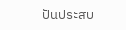ปันประสบ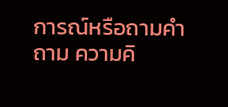การณ์หรือถามคำถาม ความคิ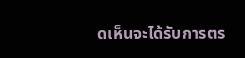ดเห็นจะได้รับการตร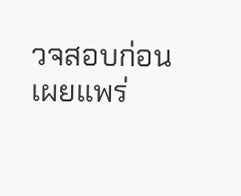วจสอบก่อนเผยแพร่